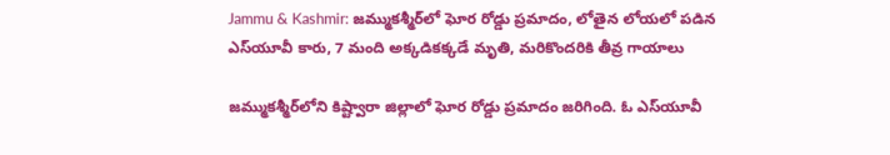Jammu & Kashmir: జమ్ముకశ్మీర్‌లో ఘోర రోడ్డు ప్రమాదం, లోతైన లోయలో పడిన ఎస్‌యూవీ కారు, 7 మంది అక్కడికక్కడే మృతి, మరికొందరికి తీవ్ర గాయాలు

జమ్ముకశ్మీర్‌లోని కిష్ట్వారా జిల్లాలో ఘోర రోడ్డు ప్రమాదం జరిగింది. ఓ ఎస్‌యూవీ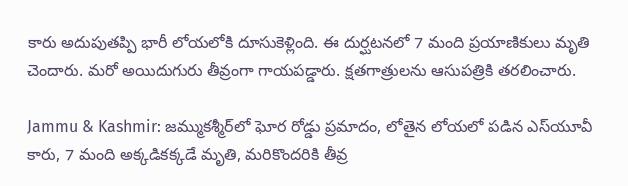కారు అదుపుతప్పి భారీ లోయలోకి దూసుకెళ్లింది. ఈ దుర్ఘటనలో 7 మంది ప్రయాణికులు మృతి చెందారు. మరో అయిదుగురు తీవ్రంగా గాయపడ్డారు. క్షతగాత్రులను ఆసుపత్రికి తరలించారు.

Jammu & Kashmir: జమ్ముకశ్మీర్‌లో ఘోర రోడ్డు ప్రమాదం, లోతైన లోయలో పడిన ఎస్‌యూవీ కారు, 7 మంది అక్కడికక్కడే మృతి, మరికొందరికి తీవ్ర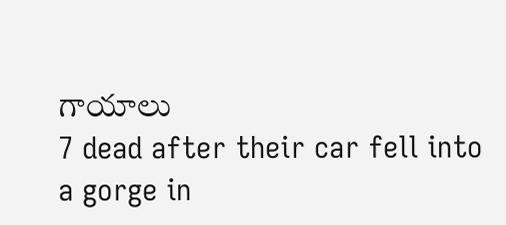గాయాలు
7 dead after their car fell into a gorge in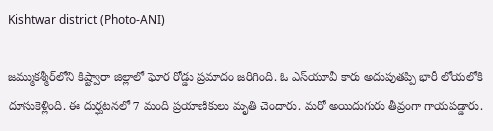Kishtwar district (Photo-ANI)

జమ్ముకశ్మీర్‌లోని కిష్ట్వారా జిల్లాలో ఘోర రోడ్డు ప్రమాదం జరిగింది. ఓ ఎస్‌యూవీ కారు అదుపుతప్పి భారీ లోయలోకి దూసుకెళ్లింది. ఈ దుర్ఘటనలో 7 మంది ప్రయాణికులు మృతి చెందారు. మరో అయిదుగురు తీవ్రంగా గాయపడ్డారు.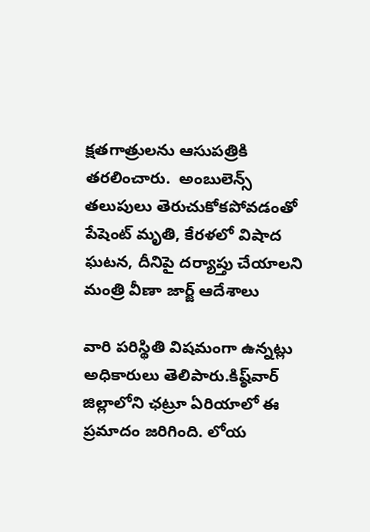క్షతగాత్రులను ఆసుపత్రికి తరలించారు.  అంబులెన్స్ తలుపులు తెరుచుకోకపోవడంతో పేషెంట్ మృతి, కేరళలో విషాద ఘటన, దీనిపై దర్యాప్తు చేయాలని మంత్రి వీణా జార్జ్ ఆదేశాలు

వారి పరిస్థితి విషమంగా ఉన్నట్లు అధికారులు తెలిపారు.కిష్ఠ్‌వార్ జిల్లాలోని ఛ‌ట్రూ ఏరియాలో ఈ ప్ర‌మాదం జ‌రిగింది. లోయ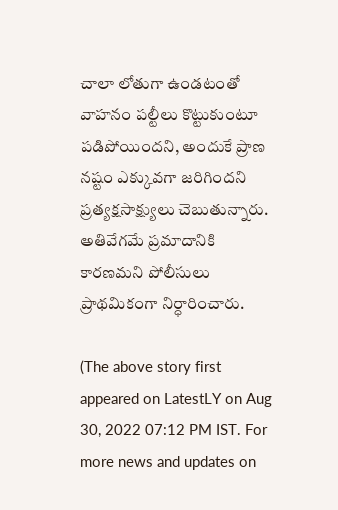చాలా లోతుగా ఉండ‌టంతో వాహ‌నం ప‌ల్టీలు కొట్టుకుంటూ ప‌డిపోయింద‌ని, అందుకే ప్రాణ న‌ష్టం ఎక్కువ‌గా జ‌రిగింద‌ని ప్ర‌త్య‌క్ష‌సాక్ష్యులు చెబుతున్నారు. అతివేగ‌మే ప్ర‌మాదానికి కార‌ణ‌మ‌ని పోలీసులు ప్రాథ‌మికంగా నిర్ధారించారు.

(The above story first appeared on LatestLY on Aug 30, 2022 07:12 PM IST. For more news and updates on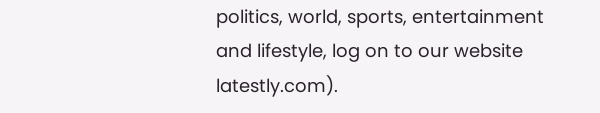politics, world, sports, entertainment and lifestyle, log on to our website latestly.com).